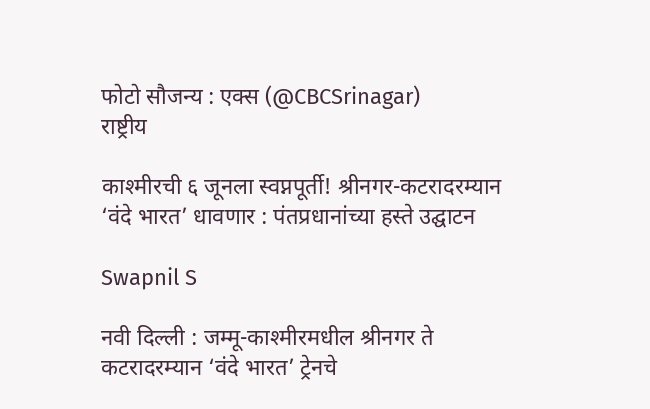फोटो सौजन्य : एक्स (@CBCSrinagar)
राष्ट्रीय

काश्मीरची ६ जूनला स्वप्नपूर्ती! श्रीनगर-कटरादरम्यान ‘वंदे भारत’ धावणार : पंतप्रधानांच्या हस्ते उद्घाटन

Swapnil S

नवी दिल्ली : जम्मू-काश्मीरमधील श्रीनगर ते कटरादरम्यान ‘वंदे भारत’ ट्रेनचे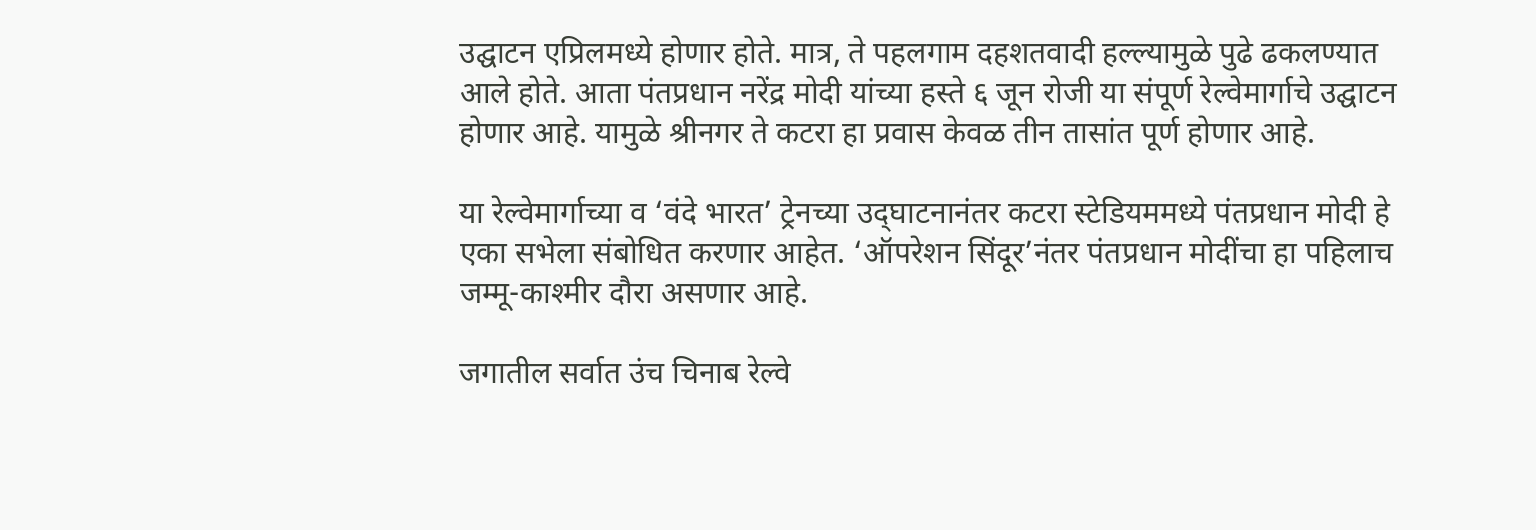उद्घाटन एप्रिलमध्ये होणार होते. मात्र, ते पहलगाम दहशतवादी हल्ल्यामुळे पुढे ढकलण्यात आले होते. आता पंतप्रधान नरेंद्र मोदी यांच्या हस्ते ६ जून रोजी या संपूर्ण रेल्वेमार्गाचे उद्घाटन होणार आहे. यामुळे श्रीनगर ते कटरा हा प्रवास केवळ तीन तासांत पूर्ण होणार आहे.

या रेल्वेमार्गाच्या व ‘वंदे भारत’ ट्रेनच्या उद‌्घाटनानंतर कटरा स्टेडियममध्ये पंतप्रधान मोदी हे एका सभेला संबोधित करणार आहेत. ‘ऑपरेशन सिंदूर’नंतर पंतप्रधान मोदींचा हा पहिलाच जम्मू-काश्मीर दौरा असणार आहे.

जगातील सर्वात उंच चिनाब रेल्वे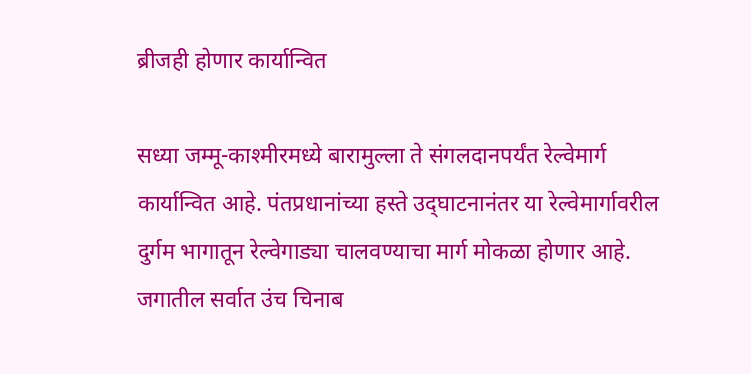ब्रीजही होणार कार्यान्वित

सध्या जम्मू-काश्मीरमध्ये बारामुल्ला ते संगलदानपर्यंत रेल्वेमार्ग कार्यान्वित आहे. पंतप्रधानांच्या हस्ते उद‌्घाटनानंतर या रेल्वेमार्गावरील दुर्गम भागातून रेल्वेगाड्या चालवण्याचा मार्ग मोकळा होणार आहे. जगातील सर्वात उंच चिनाब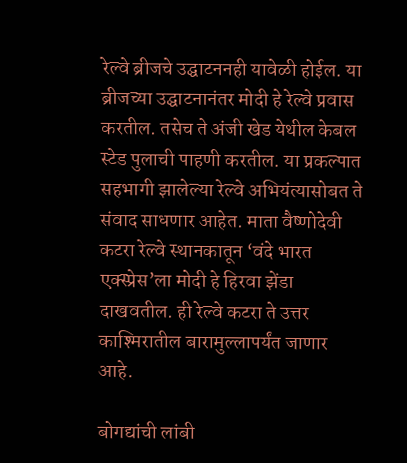रेल्वे ब्रीजचे उद्घाटननही यावेळी होईल. या ब्रीजच्या उद्घाटनानंतर मोदी हे रेल्वे प्रवास करतील. तसेच ते अंजी खेड येथील केबल स्टेड पुलाची पाहणी करतील. या प्रकल्पात सहभागी झालेल्या रेल्वे अभियंत्यासोबत ते संवाद साधणार आहेत. माता वैष्णोदेवी कटरा रेल्वे स्थानकातून ‘वंदे भारत एक्स्प्रेस’ला मोदी हे हिरवा झेंडा दाखवतील. ही रेल्वे कटरा ते उत्तर काश्मिरातील बारामुल्लापर्यंत जाणार आहे.

बोगद्यांची लांबी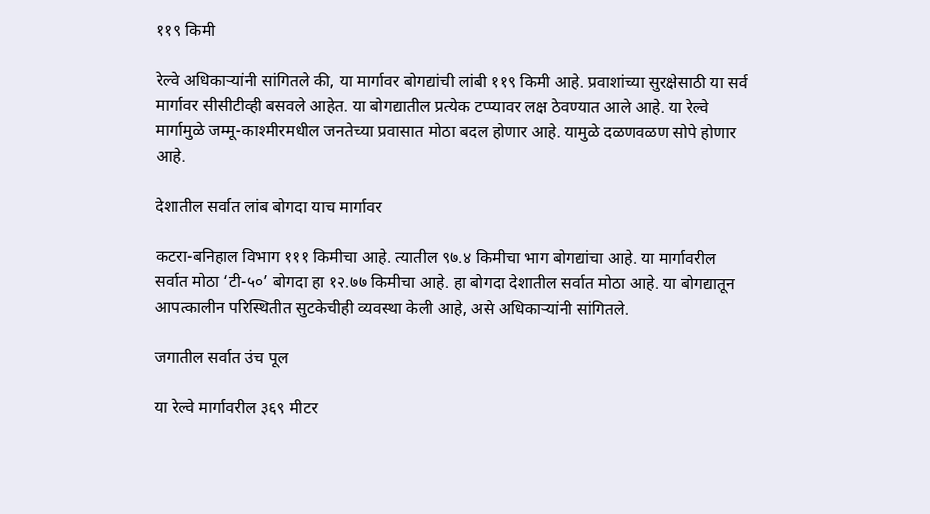११९ किमी

रेल्वे अधिकाऱ्यांनी सांगितले की, या मार्गावर बोगद्यांची लांबी ११९ किमी आहे. प्रवाशांच्या सुरक्षेसाठी या सर्व मार्गावर सीसीटीव्ही बसवले आहेत. या बोगद्यातील प्रत्येक टप्प्यावर लक्ष ठेवण्यात आले आहे. या रेल्वे मार्गामुळे जम्मू-काश्मीरमधील जनतेच्या प्रवासात मोठा बदल होणार आहे. यामुळे दळणवळण सोपे होणार आहे.

देशातील सर्वात लांब बोगदा याच मार्गावर

कटरा-बनिहाल विभाग १११ किमीचा आहे. त्यातील ९७.४ किमीचा भाग बोगद्यांचा आहे. या मार्गावरील सर्वात मोठा ‘टी-५०’ बोगदा हा १२.७७ किमीचा आहे. हा बोगदा देशातील सर्वात मोठा आहे. या बोगद्यातून आपत्कालीन परिस्थितीत सुटकेचीही व्यवस्था केली आहे, असे अधिकाऱ्यांनी सांगितले.

जगातील सर्वात उंच पूल

या रेल्वे मार्गावरील ३६९ मीटर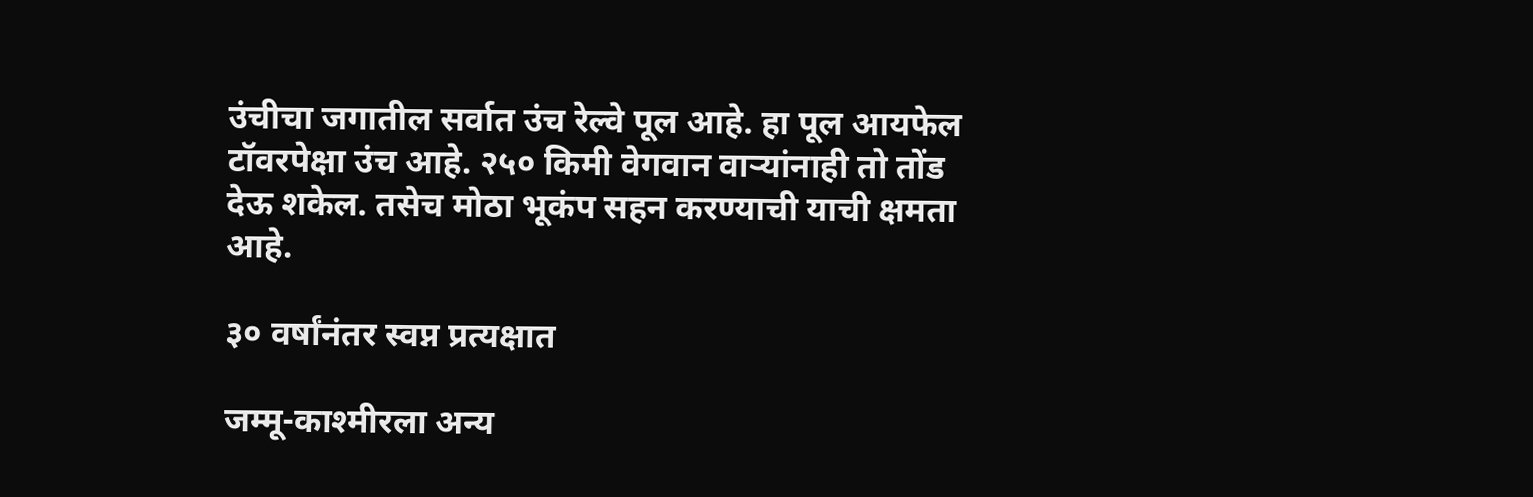उंचीचा जगातील सर्वात उंच रेल्वे पूल आहे. हा पूल आयफेल टॉवरपेक्षा उंच आहे. २५० किमी वेगवान वाऱ्यांनाही तो तोंड देऊ शकेल. तसेच मोठा भूकंप सहन करण्याची याची क्षमता आहे.

३० वर्षांनंतर स्वप्न प्रत्यक्षात

जम्मू-काश्मीरला अन्य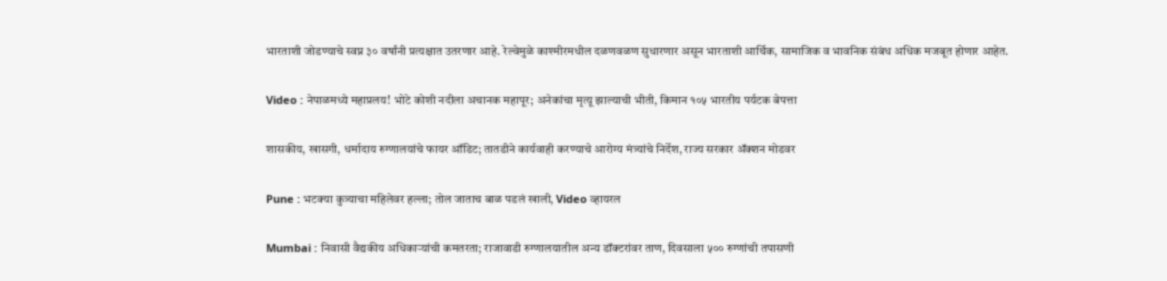भारताशी जोडण्याचे स्वप्न ३० वर्षांनी प्रत्यक्षात उतरणार आहे. रेल्वेमुळे काश्मीरमधील दळणवळण सुधारणार असून भारताशी आर्थिक, सामाजिक व भावनिक संबंध अधिक मजबूत होणार आहेत.

Video : नेपाळमध्ये महाप्रलय! भोटे कोशी नदीला अचानक महापूर; अनेकांचा मृत्यू झाल्याची भीती, किमान १०५ भारतीय पर्यटक बेपत्ता

शासकीय, खासगी, धर्मादाय रुग्णालयांचे फायर ऑडिट; तातडीने कार्यवाही करण्याचे आरोग्य मंत्र्यांचे निर्देश, राज्य सरकार ॲक्शन मोडवर

Pune : भटक्या कुत्र्याचा महिलेवर हल्ला; तोल जाताच बाळ पडलं खाली, Video व्हायरल

Mumbai : निवासी वैद्यकीय अधिकाऱ्यांची कमतरता; राजावाडी रुग्णालयातील अन्य डॉक्टरांवर ताण, दिवसाला ५०० रुग्णांची तपासणी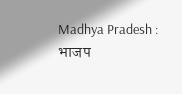Madhya Pradesh : भाजप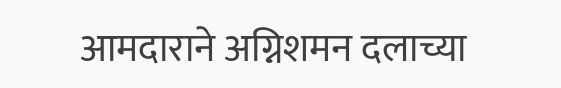आमदाराने अग्निशमन दलाच्या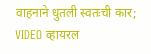वाहनाने धुतली स्वतःची कार; VIDEO व्हायरल